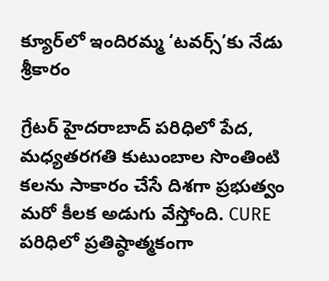క్యూర్‌లో ఇందిరమ్మ ‘టవర్స్‌’కు నేడు శ్రీకారం

గ్రేటర్‌ హైదరాబాద్‌ పరిధిలో పేద, మధ్యతరగతి కుటుంబాల సొంతింటి కలను సాకారం చేసే దిశగా ప్రభుత్వం మరో కీలక అడుగు వేస్తోంది. CURE పరిధిలో ప్రతిష్ఠాత్మకంగా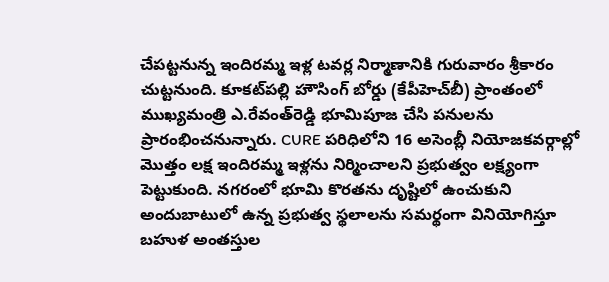చేపట్టనున్న ఇందిరమ్మ ఇళ్ల టవర్ల నిర్మాణానికి గురువారం శ్రీకారం చుట్టనుంది. కూకట్‌పల్లి హౌసింగ్‌ బోర్డు (కేపీహెచ్‌బీ) ప్రాంతంలో ముఖ్యమంత్రి ఎ.రేవంత్‌రెడ్డి భూమిపూజ చేసి పనులను ప్రారంభించనున్నారు. CURE పరిధిలోని 16 అసెంబ్లీ నియోజకవర్గాల్లో మొత్తం లక్ష ఇందిరమ్మ ఇళ్లను నిర్మించాలని ప్రభుత్వం లక్ష్యంగా పెట్టుకుంది. నగరంలో భూమి కొరతను దృష్టిలో ఉంచుకుని అందుబాటులో ఉన్న ప్రభుత్వ స్థలాలను సమర్థంగా వినియోగిస్తూ బహుళ అంతస్తుల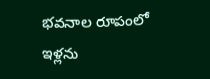భవనాల రూపంలో ఇళ్లను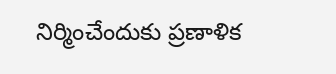నిర్మించేందుకు ప్రణాళిక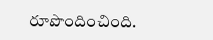రూపొందించింది.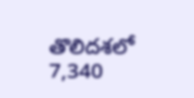తొలిదశలో 7,340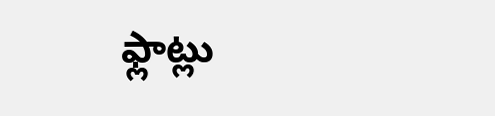ఫ్లాట్లు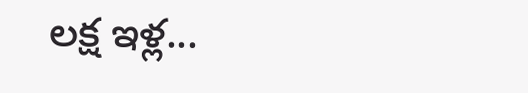లక్ష ఇళ్ల...